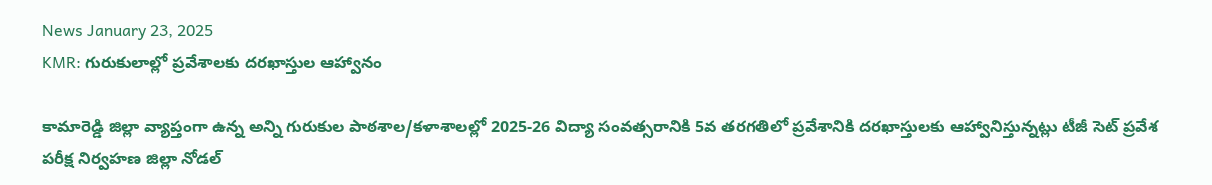News January 23, 2025
KMR: గురుకులాల్లో ప్రవేశాలకు దరఖాస్తుల ఆహ్వానం

కామారెడ్డి జిల్లా వ్యాప్తంగా ఉన్న అన్ని గురుకుల పాఠశాల/కళాశాలల్లో 2025-26 విద్యా సంవత్సరానికి 5వ తరగతిలో ప్రవేశానికి దరఖాస్తులకు ఆహ్వానిస్తున్నట్లు టీజీ సెట్ ప్రవేశ పరీక్ష నిర్వహణ జిల్లా నోడల్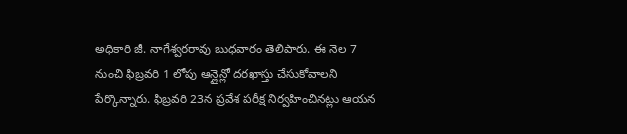అధికారి జీ. నాగేశ్వరరావు బుధవారం తెలిపారు. ఈ నెల 7 నుంచి ఫిబ్రవరి 1 లోపు ఆన్లైన్లో దరఖాస్తు చేసుకోవాలని పేర్కొన్నారు. ఫిబ్రవరి 23న ప్రవేశ పరీక్ష నిర్వహించినట్లు ఆయన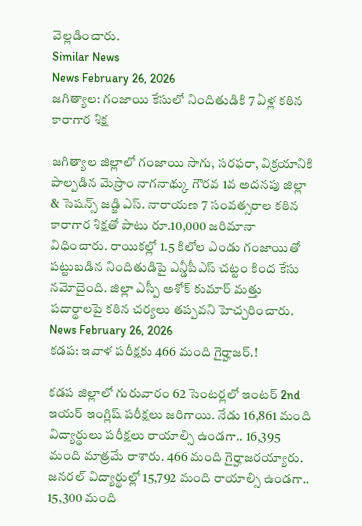వెల్లడించారు.
Similar News
News February 26, 2026
జగిత్యాల: గంజాయి కేసులో నిందితుడికి 7 ఏళ్ల కఠిన కారాగార శిక్ష

జగిత్యాల జిల్లాలో గంజాయి సాగు, సరఫరా, విక్రయానికి పాల్పడిన మెస్రాం నాగనాథ్కు గౌరవ 1వ అదనపు జిల్లా & సెషన్స్ జడ్జి ఎస్. నారాయణ 7 సంవత్సరాల కఠిన కారాగార శిక్షతో పాటు రూ.10,000 జరిమానా విధించారు. రాయికల్లో 1.5 కిలోల ఎండు గంజాయితో పట్టుబడిన నిందితుడిపై ఎన్డీపీఎస్ చట్టం కింద కేసు నమోదైంది. జిల్లా ఎస్పీ అశోక్ కుమార్ మత్తు పదార్థాలపై కఠిన చర్యలు తప్పవని హెచ్చరించారు.
News February 26, 2026
కడప: ఇవాళ పరీక్షకు 466 మంది గైర్హాజర్.!

కడప జిల్లాలో గురువారం 62 సెంటర్లలో ఇంటర్ 2nd ఇయర్ ఇంగ్లిష్ పరీక్షలు జరిగాయి. నేడు 16,861 మంది విద్యార్థులు పరీక్షలు రాయాల్సి ఉండగా.. 16,395 మంది మాత్రమే రాశారు. 466 మంది గైర్హాజరయ్యారు. జనరల్ విద్యార్థుల్లో 15,792 మంది రాయాల్సి ఉండగా.. 15,300 మంది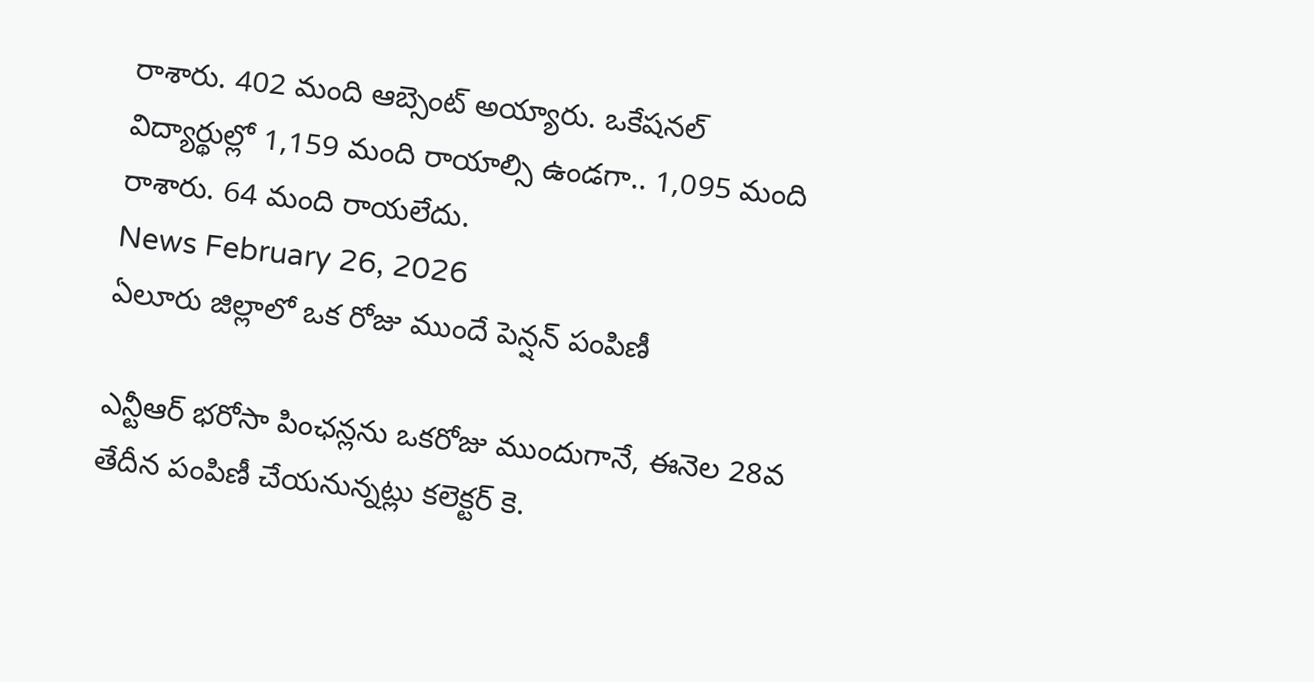రాశారు. 402 మంది ఆబ్సెంట్ అయ్యారు. ఒకేషనల్ విద్యార్థుల్లో 1,159 మంది రాయాల్సి ఉండగా.. 1,095 మంది రాశారు. 64 మంది రాయలేదు.
News February 26, 2026
ఏలూరు జిల్లాలో ఒక రోజు ముందే పెన్షన్ పంపిణీ

ఎన్టీఆర్ భరోసా పింఛన్లను ఒకరోజు ముందుగానే, ఈనెల 28వ తేదీన పంపిణీ చేయనున్నట్లు కలెక్టర్ కె.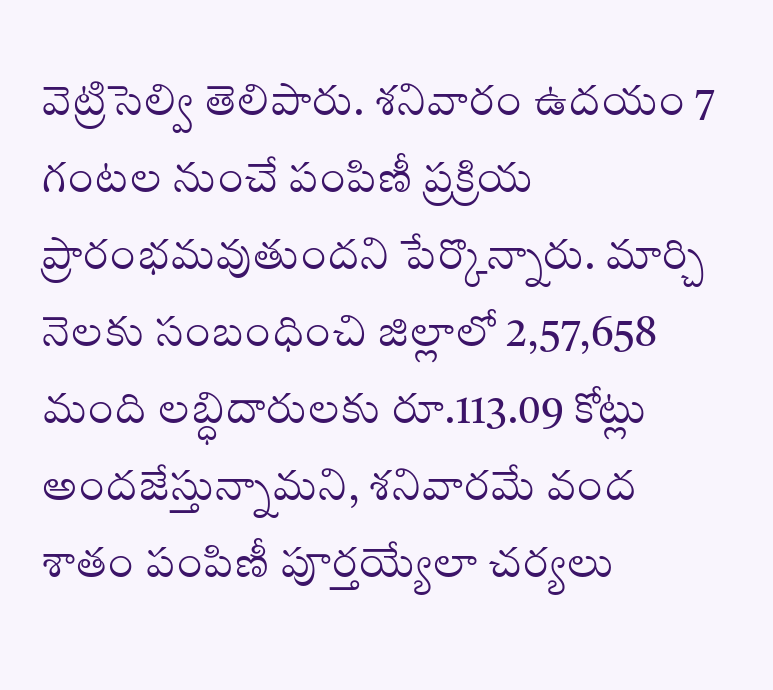వెట్రిసెల్వి తెలిపారు. శనివారం ఉదయం 7 గంటల నుంచే పంపిణీ ప్రక్రియ ప్రారంభమవుతుందని పేర్కొన్నారు. మార్చి నెలకు సంబంధించి జిల్లాలో 2,57,658 మంది లబ్ధిదారులకు రూ.113.09 కోట్లు అందజేస్తున్నామని, శనివారమే వంద శాతం పంపిణీ పూర్తయ్యేలా చర్యలు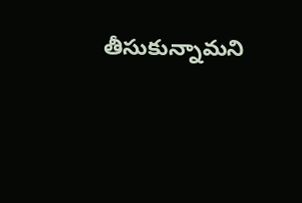తీసుకున్నామని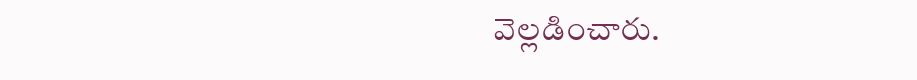వెల్లడించారు.